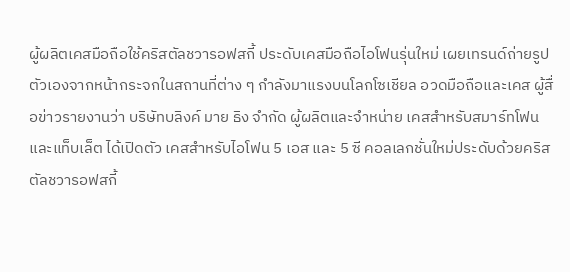ผู้ผลิตเคสมือถือใช้คริสตัลชวารอฟสกี้ ประดับเคสมือถือไอโฟนรุ่นใหม่ เผยเทรนด์ถ่ายรูปตัวเองจากหน้ากระจกในสถานที่ต่าง ๆ กำลังมาแรงบนโลกโซเชียล อวดมือถือและเคส ผู้สื่อข่าวรายงานว่า บริษัทบลิงค์ มาย ธิง จำกัด ผู้ผลิตและจำหน่าย เคสสำหรับสมาร์ทโฟนและแท็บเล็ต ได้เปิดตัว เคสสำหรับไอโฟน 5 เอส และ 5 ซี คอลเลกชั่นใหม่ประดับด้วยคริสตัลชวารอฟสกี้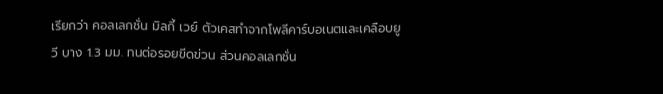เรียกว่า คอลเลกชั่น มิลกี้ เวย์ ตัวเคสทำจากโพลีคาร์บอเนตและเคลือบยูวี บาง 1.3 มม. ทนต่อรอยขีดข่วน ส่วนคอลเลกชั่น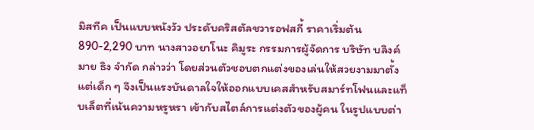มิสทีค เป็นแบบหนังวัว ประดับคริสตัลชวารอฟสกี้ ราคาเริ่มต้น 890-2,290 บาท นางสาวอยาโนะ คิมูระ กรรมการผู้จัดการ บริษัท บลิงค์ มาย ธิง จำกัด กล่าวว่า โดยส่วนตัวชอบตกแต่งของเล่นให้สวยงามมาตั้งแต่เด็ก ๆ จึงเป็นแรงบันดาลใจให้ออกแบบเคสสำหรับสมาร์ทโฟนและแท็บเล็ตที่เน้นความหรูหรา เข้ากับสไตล์การแต่งตัวของผู้คน ในรูปแบบต่า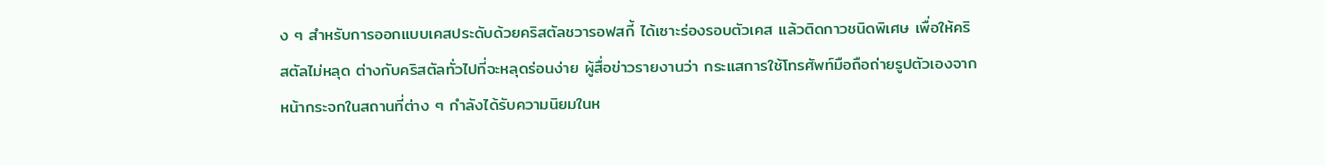ง ๆ สำหรับการออกแบบเคสประดับด้วยคริสตัลชวารอฟสกี้ ได้เซาะร่องรอบตัวเคส แล้วติดกาวชนิดพิเศษ เพื่อให้คริสตัลไม่หลุด ต่างกับคริสตัลทั่วไปที่จะหลุดร่อนง่าย ผู้สื่อข่าวรายงานว่า กระแสการใช้โทรศัพท์มือถือถ่ายรูปตัวเองจากหน้ากระจกในสถานที่ต่าง ๆ กำลังได้รับความนิยมในห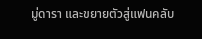มู่ดารา และขยายตัวสู่แฟนคลับ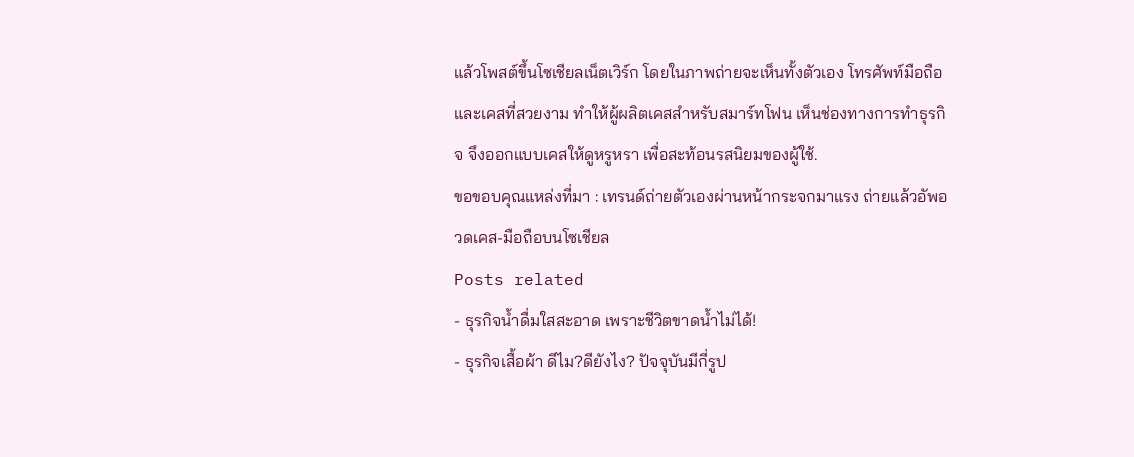แล้วโพสต์ขึ้นโซเชียลเน็ตเวิร์ก โดยในภาพถ่ายจะเห็นทั้งตัวเอง โทรศัพท์มือถือ และเคสที่สวยงาม ทำให้ผู้ผลิตเคสสำหรับสมาร์ทโฟน เห็นช่องทางการทำธุรกิจ จึงออกแบบเคสให้ดูหรูหรา เพื่อสะท้อนรสนิยมของผู้ใช้.
ขอขอบคุณแหล่งที่มา : เทรนด์ถ่ายตัวเองผ่านหน้ากระจกมาแรง ถ่ายแล้วอัพอวดเคส-มือถือบนโซเชียล
Posts related
- ธุรกิจน้ำดื่มใสสะอาด เพราะชีวิตขาดน้ำไม่ได้!
- ธุรกิจเสื้อผ้า ดีไม?ดียังไง? ปัจจุบันมีกี่รูป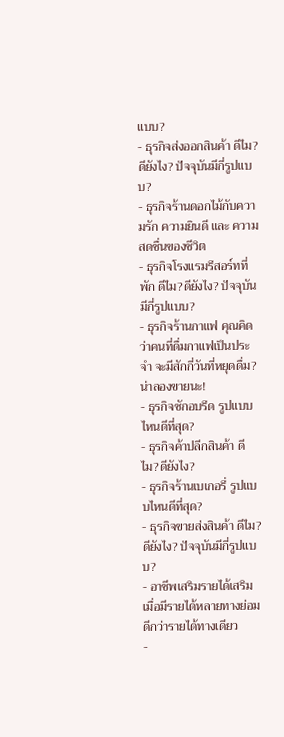แบบ?
- ธุรกิจส่งออกสินค้า ดีไม?ดียังไง? ปัจจุบันมีกี่รูปแบบ?
- ธุรกิจร้านดอกไม้กับความรัก ความยินดี และ ความสดชื่นของชีวิต
- ธุรกิจโรงแรมรีสอร์ทที่พัก ดีไม?ดียังไง? ปัจจุบันมีกี่รูปแบบ?
- ธุรกิจร้านกาแฟ คุณคิดว่าคนที่ดื่มกาแฟเป็นประจำ จะมีสักกี่วันที่หยุดดื่ม? น่าลองขายนะ!
- ธุรกิจซักอบรีด รูปแบบไหนดีที่สุด?
- ธุรกิจค้าปลีกสินค้า ดีไม?ดียังไง?
- ธุรกิจร้านเบเกอรี่ รูปแบบไหนดีที่สุด?
- ธุรกิจขายส่งสินค้า ดีไม?ดียังไง? ปัจจุบันมีกี่รูปแบบ?
- อาชีพเสริมรายได้เสริม เมื่อมีรายได้หลายทางย่อมดีกว่ารายได้ทางเดียว
-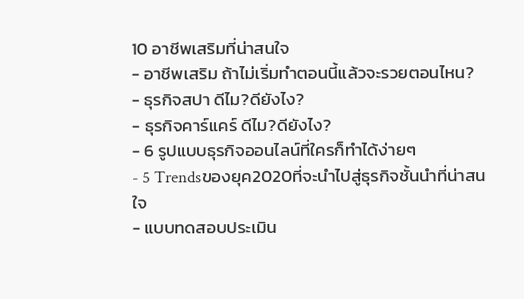10 อาชีพเสริมที่น่าสนใจ
- อาชีพเสริม ถ้าไม่เริ่มทำตอนนี้แล้วจะรวยตอนไหน?
- ธุรกิจสปา ดีไม?ดียังไง?
- ธุรกิจคาร์แคร์ ดีไม?ดียังไง?
- 6 รูปแบบธุรกิจออนไลน์ที่ใครก็ทำได้ง่ายๆ
- 5 Trendsของยุค2020ที่จะนำไปสู่ธุรกิจชั้นนำที่น่าสนใจ
- แบบทดสอบประเมิน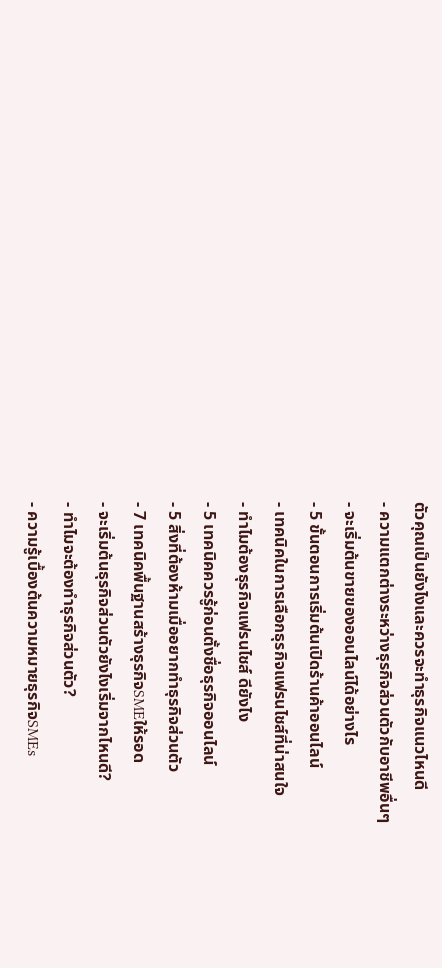ตัวคุณเป็นยังไงและควรจะทำธุรกิจแนวไหนดี
- ความแตกต่างระหว่างธุรกิจส่วนตัวกับอาชีพอื่นๆ
- จะเริ่มต้นขายของออนไลน์ได้อย่างไร
- 5 ขั้นตอนการเริ่มต้นเปิดร้านค้าออนไลน์
- เทคนิคในการเลือกธุรกิจแฟรนไชส์ที่น่าสนใจ
- ทำไมต้องธุรกิจแฟรนไชส์ ดียังไง
- 5 เทคนิคควรรู้ก่อนตั้งชื่อธุรกิจออนไลน์
- 5 สิ่งที่ต้องห้ามเมื่ออยากทำธุรกิจส่วนตัว
- 7 เทคนิคพื้นฐานสร้างธุรกิจSMEให้รอด
- จะเริ่มต้นธุรกิจส่วนตัวยังไงเริ่มจากไหนดี?
- ทำไมจะต้องทำธุรกิจส่วนตัว?
- ความรู้เบื้องต้นความหมายธุรกิจSMEs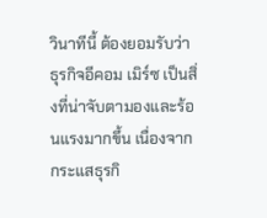วินาทีนี้ ต้องยอมรับว่า ธุรกิจอีคอม เมิร์ซ เป็นสิ่งที่น่าจับตามองและร้อนแรงมากขึ้น เนื่องจากกระแสธุรกิ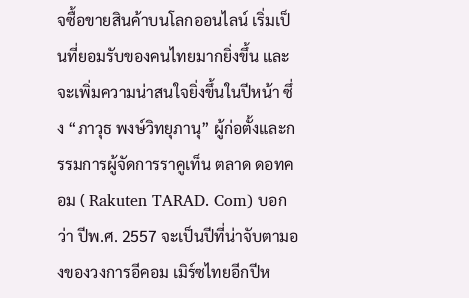จซื้อขายสินค้าบนโลกออนไลน์ เริ่มเป็นที่ยอมรับของคนไทยมากยิ่งขึ้น และจะเพิ่มความน่าสนใจยิ่งขึ้นในปีหน้า ซึ่ง “ภาวุธ พงษ์วิทยุภานุ” ผู้ก่อตั้งและกรรมการผู้จัดการราคูเท็น ตลาด ดอทคอม ( Rakuten TARAD. Com) บอกว่า ปีพ.ศ. 2557 จะเป็นปีที่น่าจับตามองของวงการอีคอม เมิร์ซไทยอีกปีห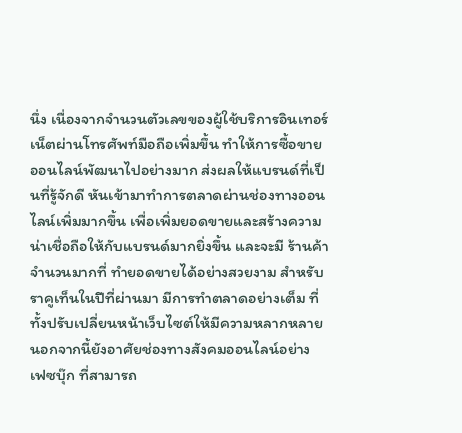นึ่ง เนื่องจากจำนวนตัวเลขของผู้ใช้บริการอินเทอร์เน็ตผ่านโทรศัพท์มือถือเพิ่มขึ้น ทำให้การซื้อขายออนไลน์พัฒนาไปอย่างมาก ส่งผลให้แบรนด์ที่เป็นที่รู้จักดี หันเข้ามาทำการตลาดผ่านช่องทางออนไลน์เพิ่มมากขึ้น เพื่อเพิ่มยอดขายและสร้างความน่าเชื่อถือให้กับแบรนด์มากยิ่งขึ้น และจะมี ร้านค้าจำนวนมากที่ ทำยอดขายได้อย่างสวยงาม สำหรับราคูเท็นในปีที่ผ่านมา มีการทำตลาดอย่างเต็ม ที่ ทั้งปรับเปลี่ยนหน้าเว็บไซต์ให้มีความหลากหลาย นอกจากนี้ยังอาศัยช่องทางสังคมออนไลน์อย่าง เฟซบุ๊ก ที่สามารถ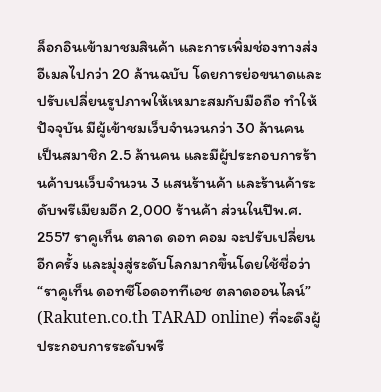ล็อกอินเข้ามาชมสินค้า และการเพิ่มช่องทางส่งอีเมลไปกว่า 20 ล้านฉบับ โดยการย่อขนาดและปรับเปลี่ยนรูปภาพให้เหมาะสมกับมือถือ ทำให้ปัจจุบัน มีผู้เข้าชมเว็บจำนวนกว่า 30 ล้านคน เป็นสมาชิก 2.5 ล้านคน และมีผู้ประกอบการร้านค้าบนเว็บจำนวน 3 แสนร้านค้า และร้านค้าระดับพรีเมียมอีก 2,000 ร้านค้า ส่วนในปีพ.ศ. 2557 ราคูเท็น ตลาด ดอท คอม จะปรับเปลี่ยนอีกครั้ง และมุ่งสู่ระดับโลกมากขึ้นโดยใช้ชื่อว่า “ราคูเท็น ดอทซีโอดอททีเอช ตลาดออนไลน์” (Rakuten.co.th TARAD online) ที่จะดึงผู้ประกอบการระดับพรี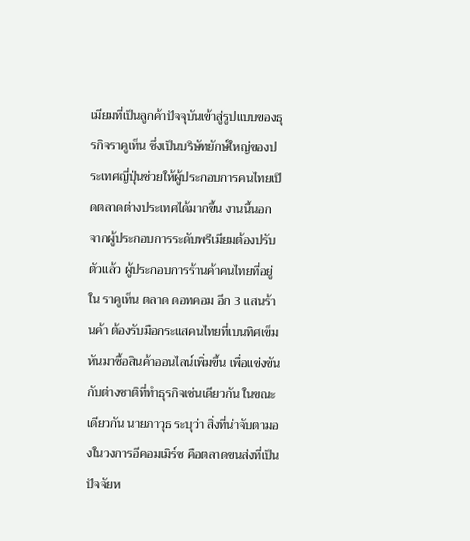เมียมที่เป็นลูกค้าปัจจุบันเข้าสู่รูปแบบของธุรกิจราคูเท็น ซึ่งเป็นบริษัทยักษ์ใหญ่ของประเทศญี่ปุ่นช่วยให้ผู้ประกอบการคนไทยเปิดตลาดต่างประเทศได้มากขึ้น งานนี้นอกจากผู้ประกอบการระดับพรีเมียมต้องปรับตัวแล้ว ผู้ประกอบการร้านค้าคนไทยที่อยู่ใน ราคูเท็น ตลาด ดอทคอม อีก 3 แสนร้านค้า ต้องรับมือกระแสคนไทยที่เบนทิศเข็มหันมาซื้อสินค้าออนไลน์เพิ่มขึ้น เพื่อแข่งขันกับต่างชาติที่ทำธุรกิจเช่นเดียวกัน ในขณะเดียวกัน นายภาวุธ ระบุว่า สิ่งที่น่าจับตามองในวงการอีคอมเมิร์ซ คือตลาดขนส่งที่เป็นปัจจัยห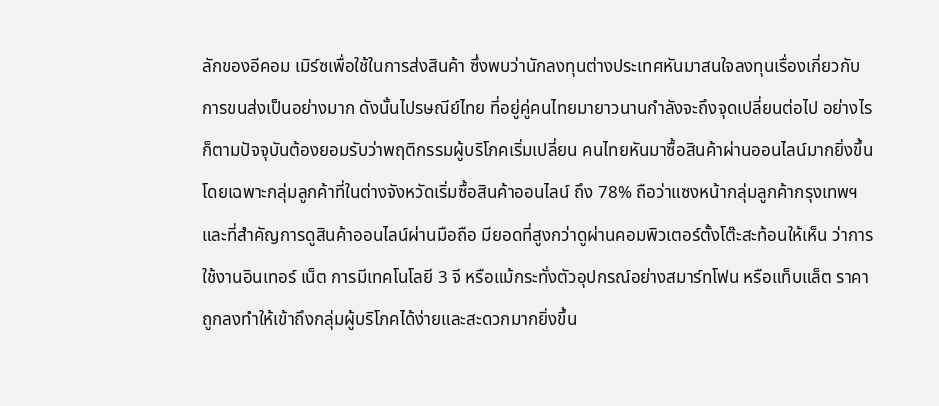ลักของอีคอม เมิร์ซเพื่อใช้ในการส่งสินค้า ซึ่งพบว่านักลงทุนต่างประเทศหันมาสนใจลงทุนเรื่องเกี่ยวกับการขนส่งเป็นอย่างมาก ดังนั้นไปรษณีย์ไทย ที่อยู่คู่คนไทยมายาวนานกำลังจะถึงจุดเปลี่ยนต่อไป อย่างไรก็ตามปัจจุบันต้องยอมรับว่าพฤติกรรมผู้บริโภคเริ่มเปลี่ยน คนไทยหันมาซื้อสินค้าผ่านออนไลน์มากยิ่งขึ้นโดยเฉพาะกลุ่มลูกค้าที่ในต่างจังหวัดเริ่มซื้อสินค้าออนไลน์ ถึง 78% ถือว่าแซงหน้ากลุ่มลูกค้ากรุงเทพฯ และที่สำคัญการดูสินค้าออนไลน์ผ่านมือถือ มียอดที่สูงกว่าดูผ่านคอมพิวเตอร์ตั้งโต๊ะสะท้อนให้เห็น ว่าการใช้งานอินเทอร์ เน็ต การมีเทคโนโลยี 3 จี หรือแม้กระทั่งตัวอุปกรณ์อย่างสมาร์ทโฟน หรือแท็บแล็ต ราคาถูกลงทำให้เข้าถึงกลุ่มผู้บริโภคได้ง่ายและสะดวกมากยิ่งขึ้น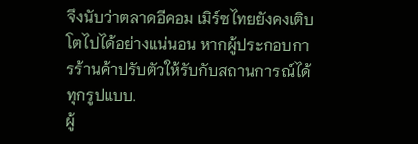จึงนับว่าตลาดอีคอม เมิร์ซไทยยังคงเติบโตไปได้อย่างแน่นอน หากผู้ประกอบการร้านค้าปรับตัวให้รับกับสถานการณ์ได้ทุกรูปแบบ.
ผู้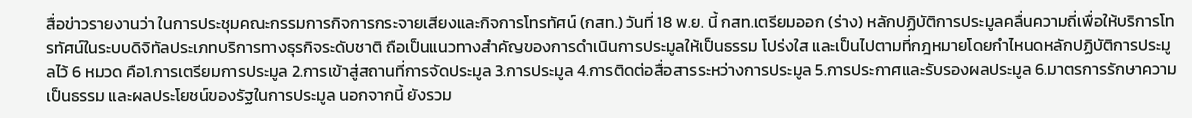สื่อข่าวรายงานว่า ในการประชุมคณะกรรมการกิจการกระจายเสียงและกิจการโทรทัศน์ (กสท.) วันที่ 18 พ.ย. นี้ กสท.เตรียมออก (ร่าง) หลักปฏิบัติการประมูลคลื่นความถี่เพื่อให้บริการโทรทัศน์ในระบบดิจิทัลประเภทบริการทางธุรกิจระดับชาติ ถือเป็นแนวทางสำคัญของการดำเนินการประมูลให้เป็นธรรม โปร่งใส และเป็นไปตามที่กฎหมายโดยกำไหนดหลักปฏิบัติการประมูลไว้ 6 หมวด คือ1.การเตรียมการประมูล 2.การเข้าสู่สถานที่การจัดประมูล 3.การประมูล 4.การติดต่อสื่อสารระหว่างการประมูล 5.การประกาศและรับรองผลประมูล 6.มาตรการรักษาความเป็นธรรม และผลประโยชน์ของรัฐในการประมูล นอกจากนี้ ยังรวม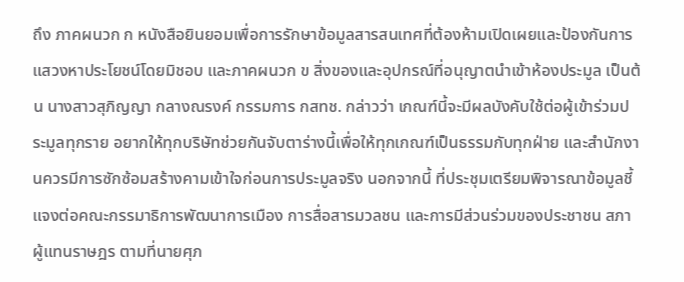ถึง ภาคผนวก ก หนังสือยินยอมเพื่อการรักษาข้อมูลสารสนเทศที่ต้องห้ามเปิดเผยและป้องกันการแสวงหาประโยชน์โดยมิชอบ และภาคผนวก ข สิ่งของและอุปกรณ์ที่อนุญาตนำเข้าห้องประมูล เป็นต้น นางสาวสุภิญญา กลางณรงค์ กรรมการ กสทช. กล่าวว่า เกณฑ์นี้จะมีผลบังคับใช้ต่อผู้เข้าร่วมประมูลทุกราย อยากให้ทุกบริษัทช่วยกันจับตาร่างนี้เพื่อให้ทุกเกณฑ์เป็นธรรมกับทุกฝ่าย และสำนักงานควรมีการซักซ้อมสร้างคามเข้าใจก่อนการประมูลจริง นอกจากนี้ ที่ประชุมเตรียมพิจารณาข้อมูลชี้แจงต่อคณะกรรมาธิการพัฒนาการเมือง การสื่อสารมวลชน และการมีส่วนร่วมของประชาชน สภาผู้แทนราษฎร ตามที่นายศุภ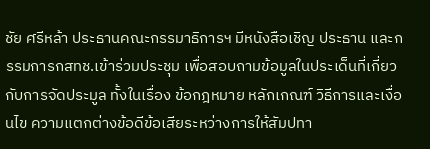ชัย ศรีหล้า ประธานคณะกรรมาธิการฯ มีหนังสือเชิญ ประธาน และกรรมการกสทช.เข้าร่วมประชุม เพื่อสอบถามข้อมูลในประเด็นที่เกี่ยวกับการจัดประมูล ทั้งในเรื่อง ข้อกฎหมาย หลักเกณฑ์ วิธีการและเงื่อนไข ความแตกต่างข้อดีข้อเสียระหว่างการให้สัมปทา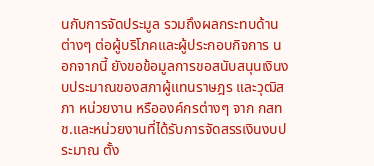นกับการจัดประมูล รวมถึงผลกระทบด้านต่างๆ ต่อผู้บริโภคและผู้ประกอบกิจการ นอกจากนี้ ยังขอข้อมูลการขอสนับสนุนเงินงบประมาณของสภาผู้แทนราษฎร และวุฒิสภา หน่วยงาน หรือองค์กรต่างๆ จาก กสทช.และหน่วยงานที่ได้รับการจัดสรรเงินงบประมาณ ตั้ง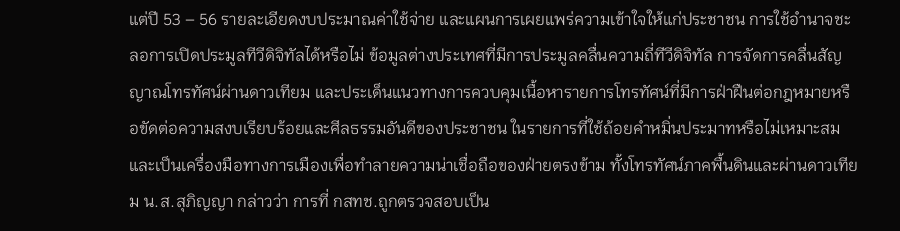แต่ปี 53 – 56 รายละเอียดงบประมาณค่าใช้จ่าย และแผนการเผยแพร่ความเข้าใจให้แก่ประชาชน การใช้อำนาจชะลอการเปิดประมูลทีวีดิจิทัลได้หรือไม่ ข้อมูลต่างประเทศที่มีการประมูลคลื่นความถี่ทีวีดิจิทัล การจัดการคลื่นสัญญาณโทรทัศน์ผ่านดาวเทียม และประเด็นแนวทางการควบคุมเนื้อหารายการโทรทัศน์ที่มีการฝ่าฝืนต่อกฎหมายหรือขัดต่อความสงบเรียบร้อยและศีลธรรมอันดีของประชาชน ในรายการที่ใช้ถ้อยคำหมิ่นประมาทหรือไม่เหมาะสม และเป็นเครื่องมือทางการเมืองเพื่อทำลายความน่าเชื่อถือของฝ่ายตรงข้าม ทั้งโทรทัศน์ภาคพื้นดินและผ่านดาวเทียม น.ส.สุภิญญา กล่าวว่า การที่ กสทช.ถูกตรวจสอบเป็น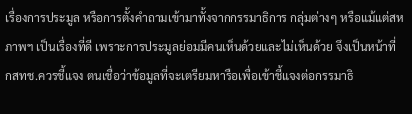เรื่องการประมูล หรือการตั้งคำถามเข้ามาทั้งจากกรรมาธิการ กลุ่มต่างๆ หรือแม้แต่สหภาพฯ เป็นเรื่องที่ดี เพราะการประมูลย่อมมีคนเห็นด้วยและไม่เห็นด้วย จึงเป็นหน้าที่ กสทช.ควรชี้แจง ตนเชื่อว่าข้อมูลที่จะเตรียมหารือเพื่อเข้าชี้แจงต่อกรรมาธิ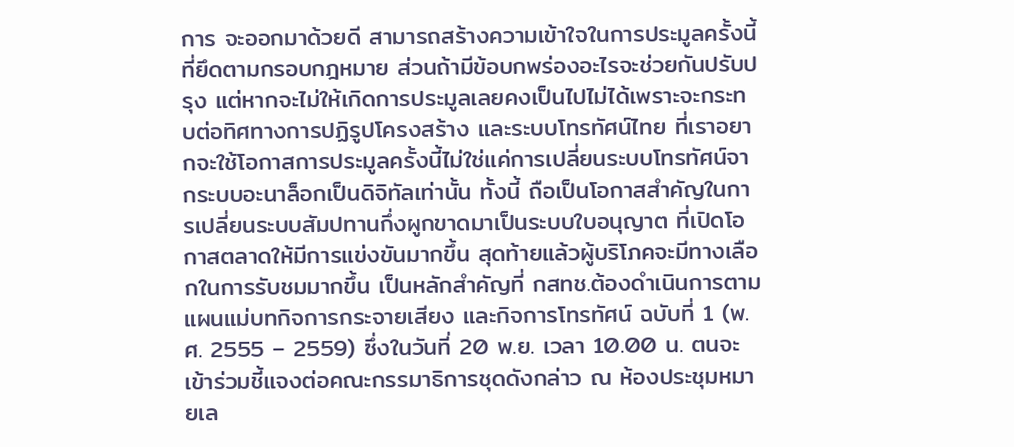การ จะออกมาด้วยดี สามารถสร้างความเข้าใจในการประมูลครั้งนี้ที่ยึดตามกรอบกฎหมาย ส่วนถ้ามีข้อบกพร่องอะไรจะช่วยกันปรับปรุง แต่หากจะไม่ให้เกิดการประมูลเลยคงเป็นไปไม่ได้เพราะจะกระทบต่อทิศทางการปฏิรูปโครงสร้าง และระบบโทรทัศน์ไทย ที่เราอยากจะใช้โอกาสการประมูลครั้งนี้ไม่ใช่แค่การเปลี่ยนระบบโทรทัศน์จากระบบอะนาล็อกเป็นดิจิทัลเท่านั้น ทั้งนี้ ถือเป็นโอกาสสำคัญในการเปลี่ยนระบบสัมปทานกึ่งผูกขาดมาเป็นระบบใบอนุญาต ที่เปิดโอกาสตลาดให้มีการแข่งขันมากขึ้น สุดท้ายแล้วผู้บริโภคจะมีทางเลือกในการรับชมมากขึ้น เป็นหลักสำคัญที่ กสทช.ต้องดำเนินการตามแผนแม่บทกิจการกระจายเสียง และกิจการโทรทัศน์ ฉบับที่ 1 (พ.ศ. 2555 – 2559) ซึ่งในวันที่ 20 พ.ย. เวลา 10.00 น. ตนจะเข้าร่วมชี้แจงต่อคณะกรรมาธิการชุดดังกล่าว ณ ห้องประชุมหมายเล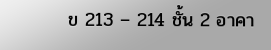ข 213 – 214 ชั้น 2 อาคา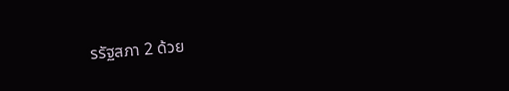รรัฐสภา 2 ด้วย